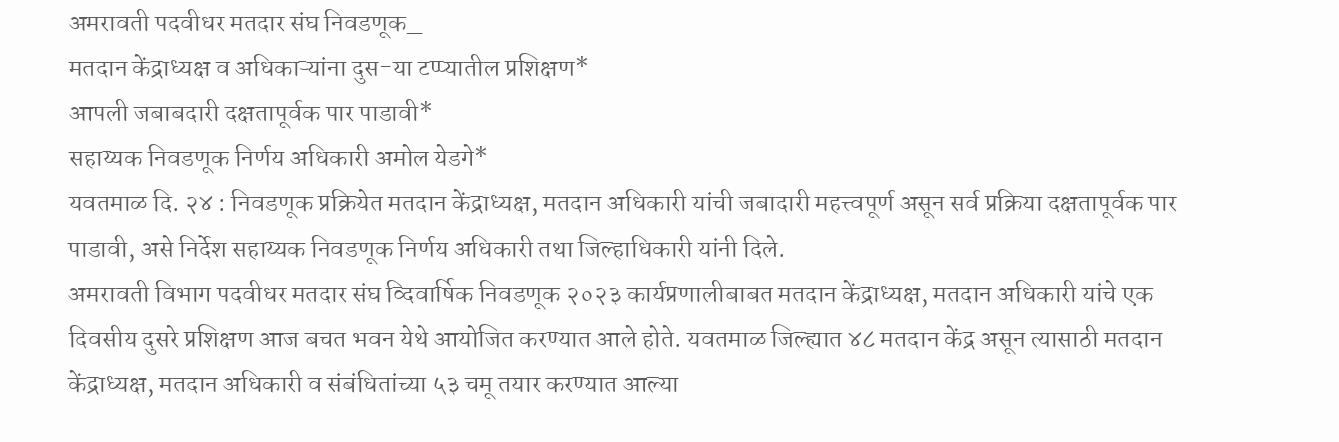अमरावती पदवीधर मतदार संघ निवडणूक_
मतदान केंद्राध्यक्ष व अधिकाऱ्यांना दुस-या टप्प्यातील प्रशिक्षण*
आपली जबाबदारी दक्षतापूर्वक पार पाडावी*
सहाय्यक निवडणूक निर्णय अधिकारी अमोल येडगे*
यवतमाळ दि. २४ : निवडणूक प्रक्रियेत मतदान केंद्राध्यक्ष, मतदान अधिकारी यांची जबादारी महत्त्वपूर्ण असून सर्व प्रक्रिया दक्षतापूर्वक पार पाडावी, असे निर्देश सहाय्यक निवडणूक निर्णय अधिकारी तथा जिल्हाधिकारी यांनी दिले.
अमरावती विभाग पदवीधर मतदार संघ व्दिवार्षिक निवडणूक २०२३ कार्यप्रणालीबाबत मतदान केंद्राध्यक्ष, मतदान अधिकारी यांचे एक दिवसीय दुसरे प्रशिक्षण आज बचत भवन येथे आयोजित करण्यात आले होते. यवतमाळ जिल्ह्यात ४८ मतदान केंद्र असून त्यासाठी मतदान केंद्राध्यक्ष, मतदान अधिकारी व संबंधितांच्या ५३ चमू तयार करण्यात आल्या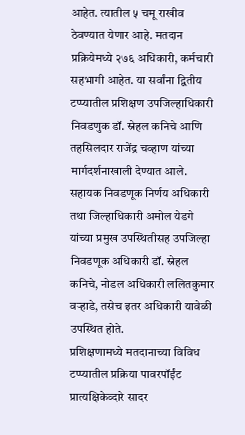आहेत. त्यातील ५ चमू राखीव ठेवण्यात येणार आहे. मतदान प्रक्रियेमध्ये २७६ अधिकारी, कर्मचारी सहभागी आहेत. या सर्वांना द्वितीय टप्प्यातील प्रशिक्षण उपजिल्हाधिकारी निवडणुक डॉ. स्नेहल कनिचे आणि तहसिलदार राजेंद्र चव्हाण यांच्या मार्गदर्शनाखाली देण्यात आले.
सहायक निवडणूक निर्णय अधिकारी तथा जिल्हाधिकारी अमोल येडगे यांच्या प्रमुख उपस्थितीसह उपजिल्हा निवडणूक अधिकारी डॉ. स्नेहल कनिचे, नोडल अधिकारी ललितकुमार वऱ्हाडे, तसेच इतर अधिकारी यावेळी उपस्थित होते.
प्रशिक्षणामध्ये मतदानाच्या विविध टप्प्यातील प्रक्रिया पावरपॉईंट प्रात्यक्षिकेव्दारे सादर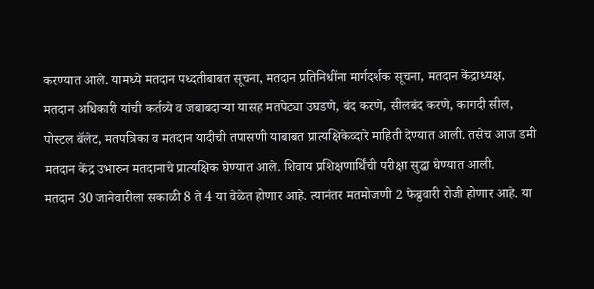करण्यात आले. यामध्ये मतदान पध्दतीबाबत सूचना, मतदान प्रतिनिधींना मार्गदर्शक सूचना, मतदान केंद्राध्यक्ष, मतदान अधिकारी यांची कर्तव्ये व जबाबदाऱ्या यासह मतपेट्या उघडणे, बंद करणे, सीलबंद करणे, कागदी सील, पोस्टल बॅलेट, मतपत्रिका व मतदान यादीची तपासणी याबाबत प्रात्यक्षिकेव्दारे माहिती देण्यात आली. तसेच आज डमी मतदान केंद्र उभारुन मतदानाचे प्रात्यक्षिक घेण्यात आले. शिवाय प्रशिक्षणार्थिंची परीक्षा सुद्धा घेण्यात आली.
मतदान 30 जानेवारीला सकाळी 8 ते 4 या वेळेत होणार आहे. त्यानंतर मतमोजणी 2 फेब्रुवारी रोजी होणार आहे. या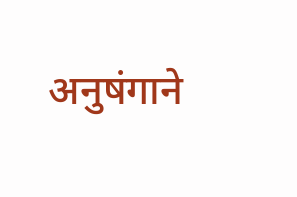अनुषंगाने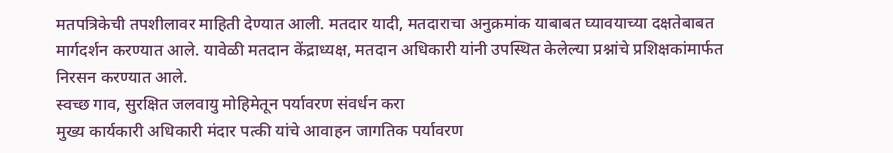मतपत्रिकेची तपशीलावर माहिती देण्यात आली. मतदार यादी, मतदाराचा अनुक्रमांक याबाबत घ्यावयाच्या दक्षतेबाबत मार्गदर्शन करण्यात आले. यावेळी मतदान केंद्राध्यक्ष, मतदान अधिकारी यांनी उपस्थित केलेल्या प्रश्नांचे प्रशिक्षकांमार्फत निरसन करण्यात आले.
स्वच्छ गाव, सुरक्षित जलवायु मोहिमेतून पर्यावरण संवर्धन करा
मुख्य कार्यकारी अधिकारी मंदार पत्की यांचे आवाहन जागतिक पर्यावरण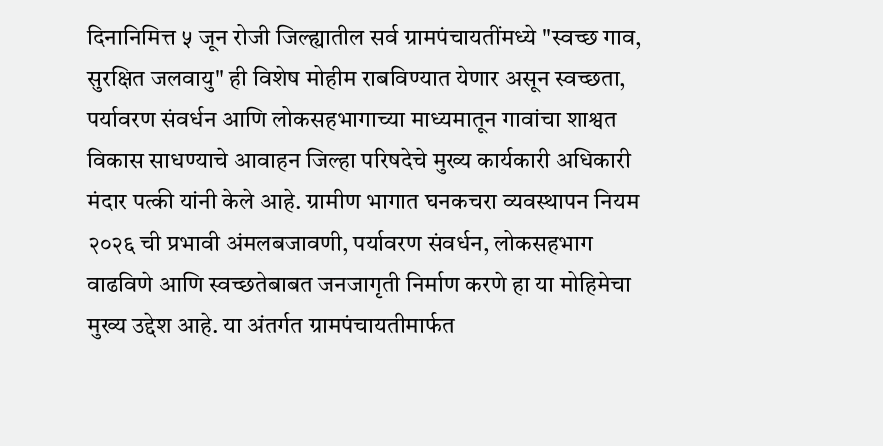दिनानिमित्त ५ जून रोजी जिल्ह्यातील सर्व ग्रामपंचायतींमध्ये "स्वच्छ गाव, सुरक्षित जलवायु" ही विशेष मोहीम राबविण्यात येणार असून स्वच्छता, पर्यावरण संवर्धन आणि लोकसहभागाच्या माध्यमातून गावांचा शाश्वत विकास साधण्याचे आवाहन जिल्हा परिषदेचे मुख्य कार्यकारी अधिकारी मंदार पत्की यांनी केले आहे. ग्रामीण भागात घनकचरा व्यवस्थापन नियम २०२६ ची प्रभावी अंमलबजावणी, पर्यावरण संवर्धन, लोकसहभाग वाढविणे आणि स्वच्छतेबाबत जनजागृती निर्माण करणे हा या मोहिमेचा मुख्य उद्देश आहे. या अंतर्गत ग्रामपंचायतीमार्फत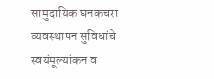सामुदायिक घनकचरा व्यवस्थापन सुविधांचे स्वयंमूल्यांकन व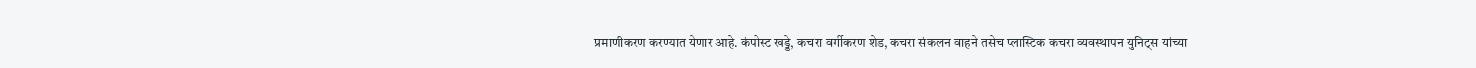प्रमाणीकरण करण्यात येणार आहे. कंपोस्ट खड्डे, कचरा वर्गीकरण शेड, कचरा संकलन वाहने तसेच प्लास्टिक कचरा व्यवस्थापन युनिट्स यांच्या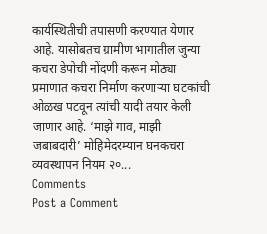कार्यस्थितीची तपासणी करण्यात येणार आहे. यासोबतच ग्रामीण भागातील जुन्या कचरा डेपोची नोंदणी करून मोठ्या प्रमाणात कचरा निर्माण करणाऱ्या घटकांची ओळख पटवून त्यांची यादी तयार केली जाणार आहे. ‘माझे गाव, माझी जबाबदारी’ मोहिमेदरम्यान घनकचरा व्यवस्थापन नियम २०...
Comments
Post a Comment